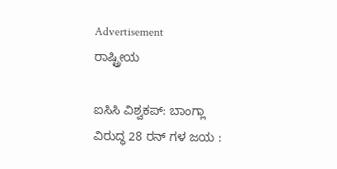Advertisement
ರಾಷ್ಟ್ರೀಯ

ಐಸಿಸಿ ವಿಶ್ವಕಪ್: ಬಾಂಗ್ಲಾ ವಿರುದ್ಧ 28 ರನ್ ಗಳ ಜಯ :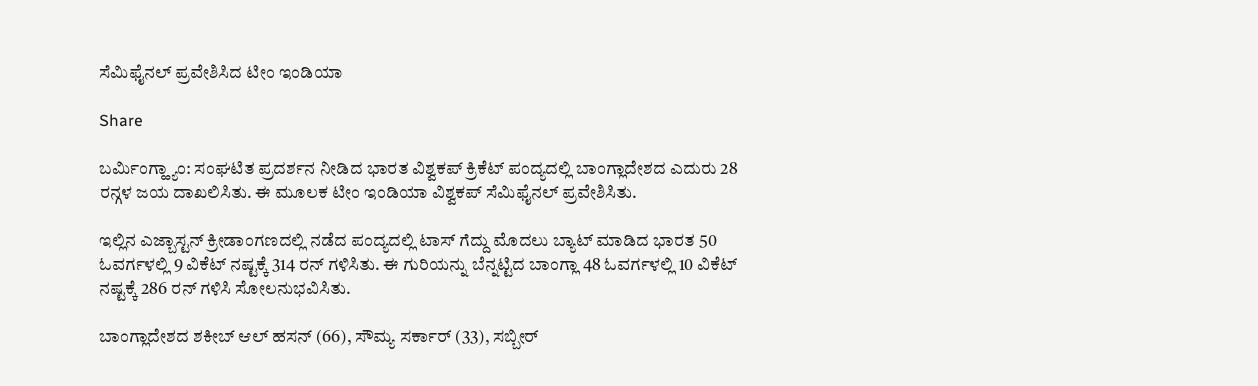ಸೆಮಿಫೈನಲ್ ಪ್ರವೇಶಿಸಿದ ಟೀಂ ಇಂಡಿಯಾ

Share

ಬರ್ಮಿಂಗ್ಹ್ಯಾಂ: ಸಂಘಟಿತ ಪ್ರದರ್ಶನ ನೀಡಿದ ಭಾರತ ವಿಶ್ವಕಪ್ ಕ್ರಿಕೆಟ್ ಪಂದ್ಯದಲ್ಲಿ ಬಾಂಗ್ಲಾದೇಶದ ಎದುರು 28 ರನ್ಗಳ ಜಯ ದಾಖಲಿಸಿತು. ಈ ಮೂಲಕ ಟೀಂ ಇಂಡಿಯಾ ವಿಶ್ವಕಪ್ ಸೆಮಿಫೈನಲ್ ಪ್ರವೇಶಿಸಿತು.

ಇಲ್ಲಿನ ಎಜ್ಬಾಸ್ಟನ್ ಕ್ರೀಡಾಂಗಣದಲ್ಲಿ ನಡೆದ ಪಂದ್ಯದಲ್ಲಿ ಟಾಸ್ ಗೆದ್ದು ಮೊದಲು ಬ್ಯಾಟ್ ಮಾಡಿದ ಭಾರತ 50 ಓವರ್ಗಳಲ್ಲಿ 9 ವಿಕೆಟ್ ನಷ್ಟಕ್ಕೆ 314 ರನ್ ಗಳಿಸಿತು. ಈ ಗುರಿಯನ್ನು ಬೆನ್ನಟ್ಟಿದ ಬಾಂಗ್ಲಾ 48 ಓವರ್ಗಳಲ್ಲಿ 10 ವಿಕೆಟ್ ನಷ್ಟಕ್ಕೆ 286 ರನ್ ಗಳಿಸಿ ಸೋಲನುಭವಿಸಿತು.

ಬಾಂಗ್ಲಾದೇಶದ ಶಕೀಬ್ ಆಲ್ ಹಸನ್ (66), ಸೌಮ್ಯ ಸರ್ಕಾರ್ (33), ಸಬ್ಬೀರ್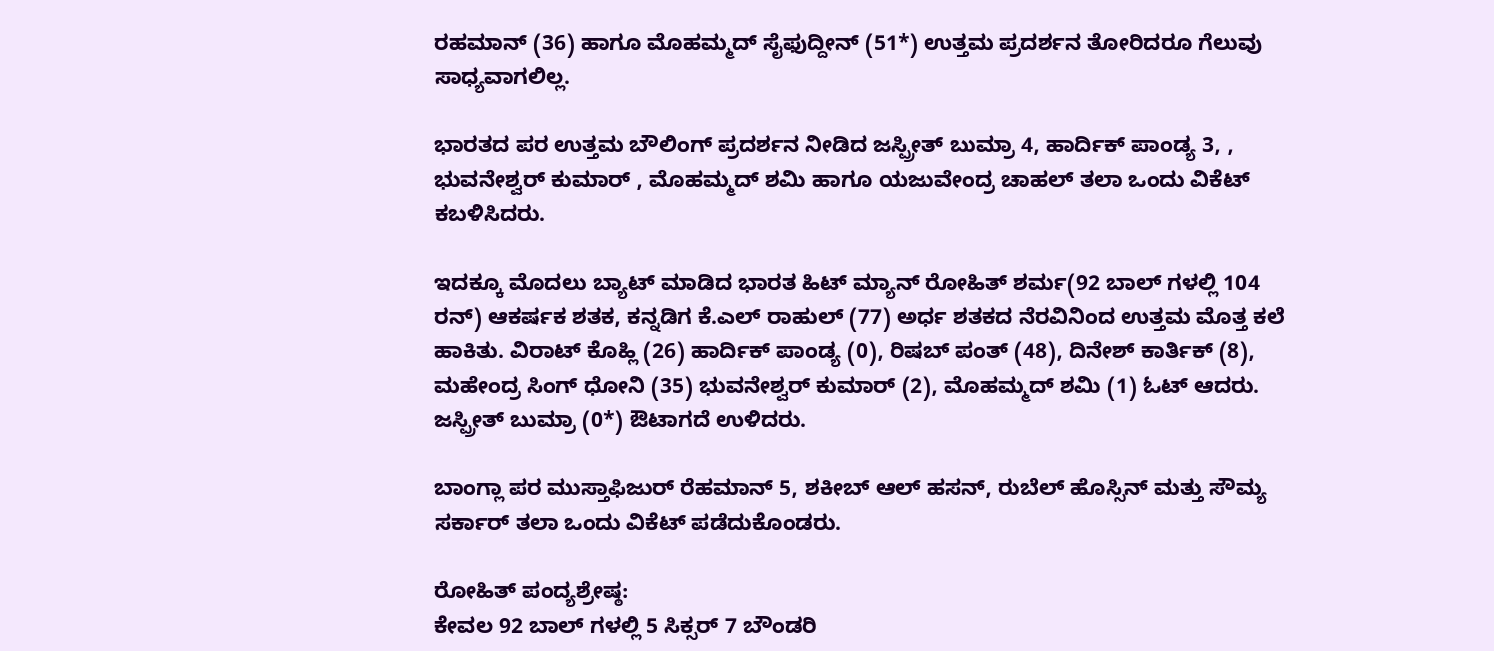ರಹಮಾನ್ (36) ಹಾಗೂ ಮೊಹಮ್ಮದ್ ಸೈಫುದ್ದೀನ್ (51*) ಉತ್ತಮ ಪ್ರದರ್ಶನ ತೋರಿದರೂ ಗೆಲುವು ಸಾಧ್ಯವಾಗಲಿಲ್ಲ.

ಭಾರತದ ಪರ ಉತ್ತಮ ಬೌಲಿಂಗ್ ಪ್ರದರ್ಶನ ನೀಡಿದ ಜಸ್ಪ್ರೀತ್ ಬುಮ್ರಾ 4, ಹಾರ್ದಿಕ್ ಪಾಂಡ್ಯ 3, , ಭುವನೇಶ್ವರ್ ಕುಮಾರ್ , ಮೊಹಮ್ಮದ್ ಶಮಿ ಹಾಗೂ ಯಜುವೇಂದ್ರ ಚಾಹಲ್ ತಲಾ ಒಂದು ವಿಕೆಟ್ ಕಬಳಿಸಿದರು.

ಇದಕ್ಕೂ ಮೊದಲು ಬ್ಯಾಟ್ ಮಾಡಿದ ಭಾರತ ಹಿಟ್ ಮ್ಯಾನ್ ರೋಹಿತ್ ಶರ್ಮ(92 ಬಾಲ್ ಗಳಲ್ಲಿ 104 ರನ್) ಆಕರ್ಷಕ ಶತಕ, ಕನ್ನಡಿಗ ಕೆ.ಎಲ್ ರಾಹುಲ್ (77) ಅರ್ಧ ಶತಕದ ನೆರವಿನಿಂದ ಉತ್ತಮ ಮೊತ್ತ ಕಲೆ ಹಾಕಿತು. ವಿರಾಟ್ ಕೊಹ್ಲಿ (26) ಹಾರ್ದಿಕ್ ಪಾಂಡ್ಯ (0), ರಿಷಬ್ ಪಂತ್ (48), ದಿನೇಶ್ ಕಾರ್ತಿಕ್ (8), ಮಹೇಂದ್ರ ಸಿಂಗ್ ಧೋನಿ (35) ಭುವನೇಶ್ವರ್ ಕುಮಾರ್ (2), ಮೊಹಮ್ಮದ್ ಶಮಿ (1) ಓಟ್ ಆದರು. ಜಸ್ಪ್ರೀತ್ ಬುಮ್ರಾ (0*) ಔಟಾಗದೆ ಉಳಿದರು.

ಬಾಂಗ್ಲಾ ಪರ ಮುಸ್ತಾಫಿಜುರ್ ರೆಹಮಾನ್ 5, ಶಕೀಬ್ ಆಲ್ ಹಸನ್, ರುಬೆಲ್ ಹೊಸ್ಸಿನ್ ಮತ್ತು ಸೌಮ್ಯ ಸರ್ಕಾರ್ ತಲಾ ಒಂದು ವಿಕೆಟ್ ಪಡೆದುಕೊಂಡರು.

ರೋಹಿತ್ ಪಂದ್ಯಶ್ರೇಷ್ಠ:
ಕೇವಲ 92 ಬಾಲ್ ಗಳಲ್ಲಿ 5 ಸಿಕ್ಸರ್ 7 ಬೌಂಡರಿ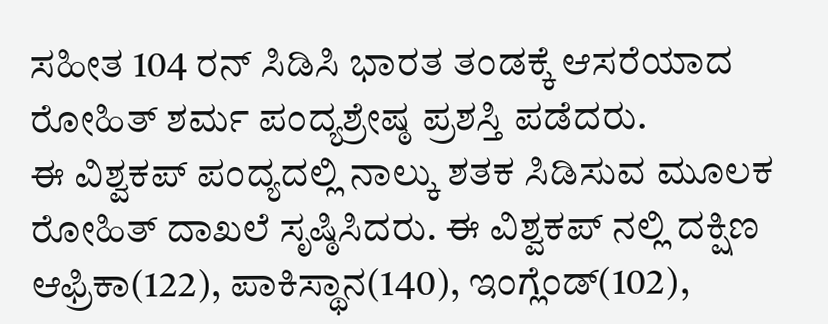ಸಹೀತ 104 ರನ್ ಸಿಡಿಸಿ ಭಾರತ ತಂಡಕ್ಕೆ ಆಸರೆಯಾದ ರೋಹಿತ್ ಶರ್ಮ ಪಂದ್ಯಶ್ರೇಷ್ಠ ಪ್ರಶಸ್ತಿ ಪಡೆದರು.
ಈ ವಿಶ್ವಕಪ್ ಪಂದ್ಯದಲ್ಲಿ ನಾಲ್ಕು ಶತಕ ಸಿಡಿಸುವ ಮೂಲಕ ರೋಹಿತ್ ದಾಖಲೆ ಸೃಷ್ಠಿಸಿದರು. ಈ ವಿಶ್ವಕಪ್ ನಲ್ಲಿ ದಕ್ಷಿಣ ಆಫ್ರಿಕಾ(122), ಪಾಕಿಸ್ಥಾನ(140), ಇಂಗ್ಲೆಂಡ್(102),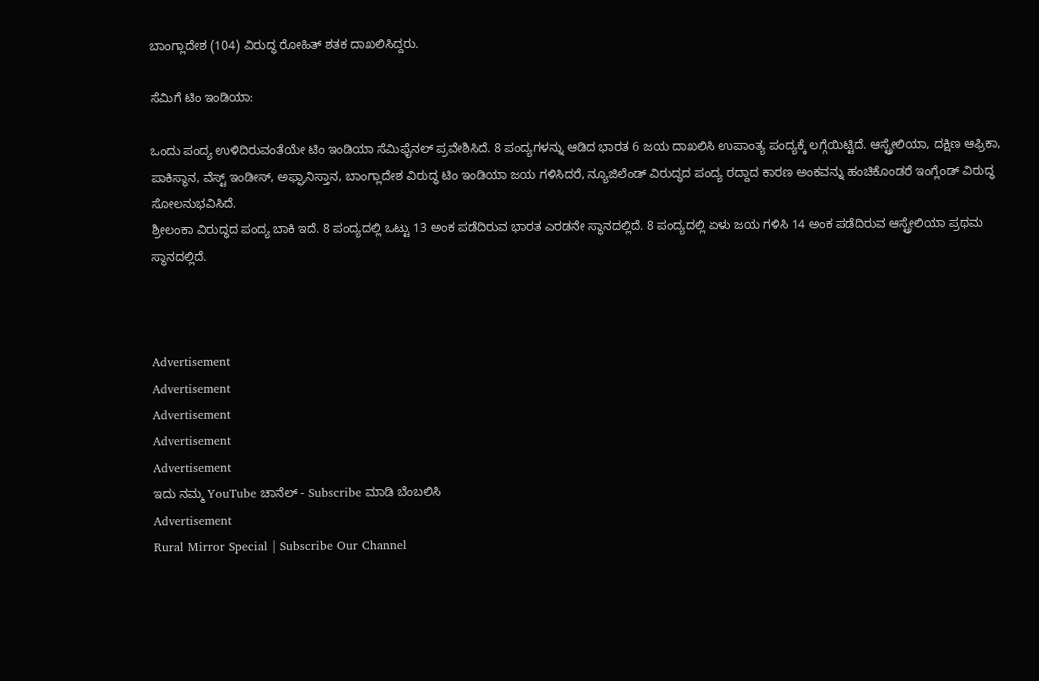ಬಾಂಗ್ಲಾದೇಶ (104) ವಿರುದ್ಧ ರೋಹಿತ್ ಶತಕ ದಾಖಲಿಸಿದ್ದರು.

ಸೆಮಿಗೆ ಟಿಂ ಇಂಡಿಯಾ:

ಒಂದು ಪಂದ್ಯ ಉಳಿದಿರುವಂತೆಯೇ ಟಿಂ ಇಂಡಿಯಾ ಸೆಮಿಫೈನಲ್ ಪ್ರವೇಶಿಸಿದೆ. 8 ಪಂದ್ಯಗಳನ್ನು ಆಡಿದ ಭಾರತ 6 ಜಯ ದಾಖಲಿಸಿ ಉಪಾಂತ್ಯ ಪಂದ್ಯಕ್ಕೆ ಲಗ್ಗೆಯಿಟ್ಟಿದೆ. ಆಸ್ಟ್ರೇಲಿಯಾ, ದಕ್ಷಿಣ ಆಫ್ರಿಕಾ, ಪಾಕಿಸ್ಥಾನ, ವೆಸ್ಟ್ ಇಂಡೀಸ್, ಅಫ್ಘಾನಿಸ್ತಾನ, ಬಾಂಗ್ಲಾದೇಶ ವಿರುದ್ಧ ಟಿಂ ಇಂಡಿಯಾ ಜಯ ಗಳಿಸಿದರೆ, ನ್ಯೂಜಿಲೆಂಡ್ ವಿರುದ್ಧದ ಪಂದ್ಯ ರದ್ದಾದ ಕಾರಣ ಅಂಕವನ್ನು ಹಂಚಿಕೊಂಡರೆ ಇಂಗ್ಲೆಂಡ್ ವಿರುದ್ಧ ಸೋಲನುಭವಿಸಿದೆ.
ಶ್ರೀಲಂಕಾ ವಿರುದ್ಧದ ಪಂದ್ಯ ಬಾಕಿ ಇದೆ. 8 ಪಂದ್ಯದಲ್ಲಿ ಒಟ್ಟು 13 ಅಂಕ ಪಡೆದಿರುವ ಭಾರತ ಎರಡನೇ ಸ್ಥಾನದಲ್ಲಿದೆ‌. 8 ಪಂದ್ಯದಲ್ಲಿ ಏಳು ಜಯ ಗಳಿಸಿ 14 ಅಂಕ ಪಡೆದಿರುವ ಆಸ್ಟ್ರೇಲಿಯಾ ಪ್ರಥಮ ಸ್ಥಾನದಲ್ಲಿದೆ‌.



Advertisement
Advertisement
Advertisement
Advertisement
Advertisement
ಇದು ನಮ್ಮ YouTube ಚಾನೆಲ್ - Subscribe ಮಾಡಿ ಬೆಂಬಲಿಸಿ
Advertisement
Rural Mirror Special | Subscribe Our Channel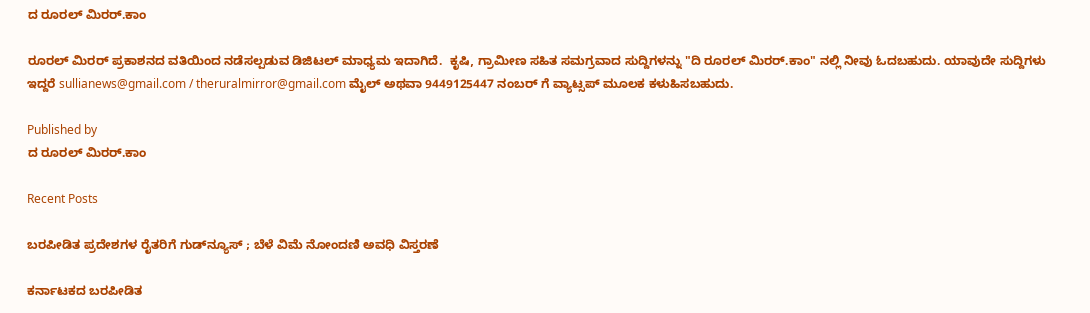ದ ರೂರಲ್ ಮಿರರ್.ಕಾಂ

ರೂರಲ್‌ ಮಿರರ್‌ ಪ್ರಕಾಶನದ ವತಿಯಿಂದ ನಡೆಸಲ್ಪಡುವ ಡಿಜಿಟಲ್‌ ಮಾಧ್ಯಮ ಇದಾಗಿದೆ.  ಕೃಷಿ, ಗ್ರಾಮೀಣ ಸಹಿತ ಸಮಗ್ರವಾದ ಸುದ್ದಿಗಳನ್ನು "ದಿ ರೂರಲ್‌ ಮಿರರ್‌.ಕಾಂ" ನಲ್ಲಿ ನೀವು ಓದಬಹುದು. ಯಾವುದೇ ಸುದ್ದಿಗಳು ಇದ್ದರೆ sullianews@gmail.com / theruralmirror@gmail.com ಮೈಲ್ ಅಥವಾ 9449125447 ನಂಬರ್ ಗೆ ವ್ಯಾಟ್ಸಪ್ ಮೂಲಕ ಕಳುಹಿಸಬಹುದು.

Published by
ದ ರೂರಲ್ ಮಿರರ್.ಕಾಂ

Recent Posts

ಬರಪೀಡಿತ ಪ್ರದೇಶಗಳ ರೈತರಿಗೆ ಗುಡ್‌ನ್ಯೂಸ್ ; ಬೆಳೆ ವಿಮೆ ನೋಂದಣಿ ಅವಧಿ ವಿಸ್ತರಣೆ

ಕರ್ನಾಟಕದ ಬರಪೀಡಿತ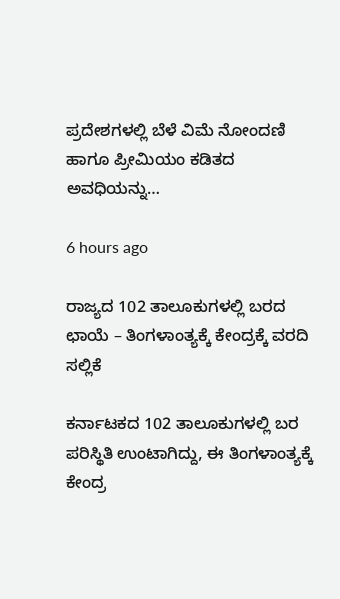ಪ್ರದೇಶಗಳಲ್ಲಿ ಬೆಳೆ ವಿಮೆ ನೋಂದಣಿ ಹಾಗೂ ಪ್ರೀಮಿಯಂ ಕಡಿತದ ಅವಧಿಯನ್ನು…

6 hours ago

ರಾಜ್ಯದ 102 ತಾಲೂಕುಗಳಲ್ಲಿ ಬರದ ಛಾಯೆ – ತಿಂಗಳಾಂತ್ಯಕ್ಕೆ ಕೇಂದ್ರಕ್ಕೆ ವರದಿ ಸಲ್ಲಿಕೆ

ಕರ್ನಾಟಕದ 102 ತಾಲೂಕುಗಳಲ್ಲಿ ಬರ ಪರಿಸ್ಥಿತಿ ಉಂಟಾಗಿದ್ದು, ಈ ತಿಂಗಳಾಂತ್ಯಕ್ಕೆ ಕೇಂದ್ರ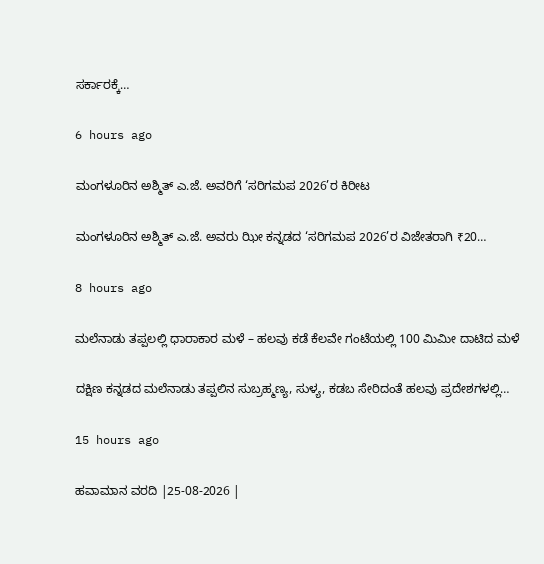ಸರ್ಕಾರಕ್ಕೆ…

6 hours ago

ಮಂಗಳೂರಿನ ಅಶ್ಮಿತ್ ಎ.ಜೆ. ಅವರಿಗೆ ‘ಸರಿಗಮಪ 2026’ರ ಕಿರೀಟ

ಮಂಗಳೂರಿನ ಅಶ್ಮಿತ್ ಎ.ಜೆ. ಅವರು ಝೀ ಕನ್ನಡದ ‘ಸರಿಗಮಪ 2026’ರ ವಿಜೇತರಾಗಿ ₹20…

8 hours ago

ಮಲೆನಾಡು ತಪ್ಪಲಲ್ಲಿ ಧಾರಾಕಾರ ಮಳೆ – ಹಲವು ಕಡೆ ಕೆಲವೇ ಗಂಟೆಯಲ್ಲಿ 100 ಮಿಮೀ ದಾಟಿದ ಮಳೆ

ದಕ್ಷಿಣ ಕನ್ನಡದ ಮಲೆನಾಡು ತಪ್ಪಲಿನ ಸುಬ್ರಹ್ಮಣ್ಯ, ಸುಳ್ಯ, ಕಡಬ ಸೇರಿದಂತೆ ಹಲವು ಪ್ರದೇಶಗಳಲ್ಲಿ…

15 hours ago

ಹವಾಮಾನ ವರದಿ |25-08-2026 |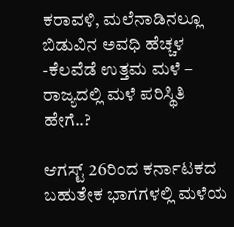ಕರಾವಳಿ, ಮಲೆನಾಡಿನಲ್ಲೂ ಬಿಡುವಿನ ಅವಧಿ ಹೆಚ್ಚಳ -ಕೆಲವೆಡೆ ಉತ್ತಮ ಮಳೆ – ರಾಜ್ಯದಲ್ಲಿ ಮಳೆ ಪರಿಸ್ಥಿತಿ ಹೇಗೆ..?

ಆಗಸ್ಟ್ 26ರಿಂದ ಕರ್ನಾಟಕದ ಬಹುತೇಕ ಭಾಗಗಳಲ್ಲಿ ಮಳೆಯ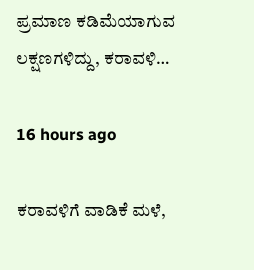ಪ್ರಮಾಣ ಕಡಿಮೆಯಾಗುವ ಲಕ್ಷಣಗಳಿದ್ದು, ಕರಾವಳಿ…

16 hours ago

ಕರಾವಳಿಗೆ ವಾಡಿಕೆ ಮಳೆ,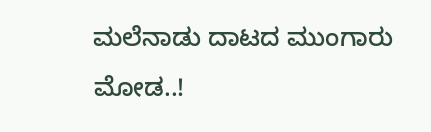ಮಲೆನಾಡು ದಾಟದ ಮುಂಗಾರು ಮೋಡ..!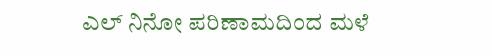ಎಲ್ ನಿನೋ ಪರಿಣಾಮದಿಂದ ಮಳೆ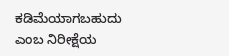ಕಡಿಮೆಯಾಗಬಹುದು ಎಂಬ ನಿರೀಕ್ಷೆಯ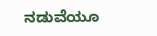ನಡುವೆಯೂ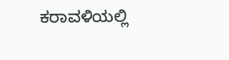ಕರಾವಳಿಯಲ್ಲಿ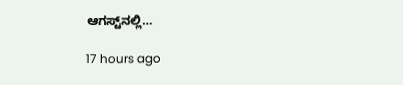ಆಗಸ್ಟ್‌ನಲ್ಲಿ…

17 hours ago